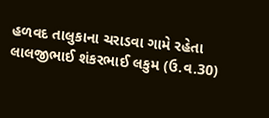હળવદ તાલુકાના ચરાડવા ગામે રહેતા લાલજીભાઈ શંકરભાઈ લકુમ (ઉ.વ.30)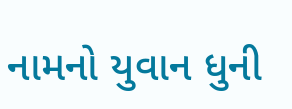નામનો યુવાન ધુની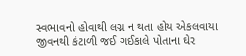સ્વભાવનો હોવાથી લગ્ન ન થતા હોય એકલવાયા જીવનથી કંટાળી જઈ ગઈકાલે પોતાના ઘેર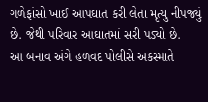ગળેફાંસો ખાઈ આપઘાત કરી લેતા મૃત્યુ નીપજ્યું છે. જેથી પરિવાર આઘાતમાં સરી પડ્યો છે.
આ બનાવ અંગે હળવદ પોલીસે અકસ્માતે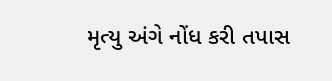મૃત્યુ અંગે નોંધ કરી તપાસ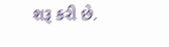શરૂ કરી છે.